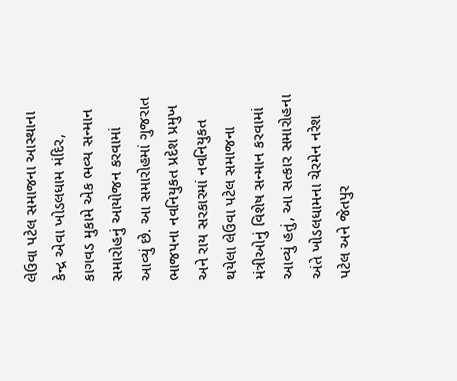લેઉવા પટેલ સમાજના આસ્થાના કેન્દ્ર એવા ખોડલધામ મંદિર, કાગવડ મુકામે એક ભવ્ય સન્માન સમારોહનું આયોજન કરવામાં આવ્યું છે. આ સમારોહમાં ગુજરાત ભાજપના નવનિયુકત પ્રદેશ પ્રમુખ અને રાય સરકારમાં નવનિયુકત થયેલા લેઉવા પટેલ સમાજના મંત્રીઓનું વિશેષ સન્માન કરવામાં આવ્યું હતું, આ સત્કાર સમારોહના અંતે ખોડલધામના ચેરમેન નરેશ પટેલ અને જેતપુર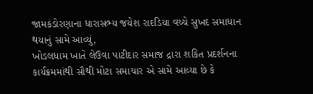જામકંડોરણાના ધારાસભ્ય જયેશ રાદડિયા વચ્ચે સુખદ સમાધાન થયાનું સામે આવ્યું,
ખોડલધામ ખાતે લેઉવા પાટીદાર સમાજ દ્રારા શકિત પ્રદર્શનના કાર્યક્રમમાંથી સૌથી મોટા સમાચાર એ સામે આવ્યા છે કે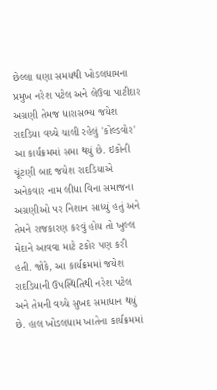છેલ્લા ઘણા સમયથી ખોડલધામના પ્રમુખ નરેશ પટેલ અને લેઉવા પાટીદાર અગ્રણી તેમજ ધારાસભ્ય જયેશ રાદડિયા વચ્ચે ચાલી રહેલું 'કોલ્ડવોર' આ કાર્યક્રમમાં સમા થયું છે. ઇકોની ચૂંટણી બાદ જયેશ રાદડિયાએ અનેકવાર નામ લીધા વિના સમાજના અગ્રણીઓ પર નિશાન સાધ્યું હતું અને તેમને રાજકારણ કરવું હોય તો ખુલ્લ મેદાને આવવા માટે ટકોર પણ કરી હતી. જોકે, આ કાર્યક્રમમાં જયેશ રાદડિયાની ઉપસ્થિતિથી નરેશ પટેલ અને તેમની વચ્ચે સુખદ સમાધાન થયું છે. હાલ ખોડલધામ ખાતેના કાર્યક્રમમાં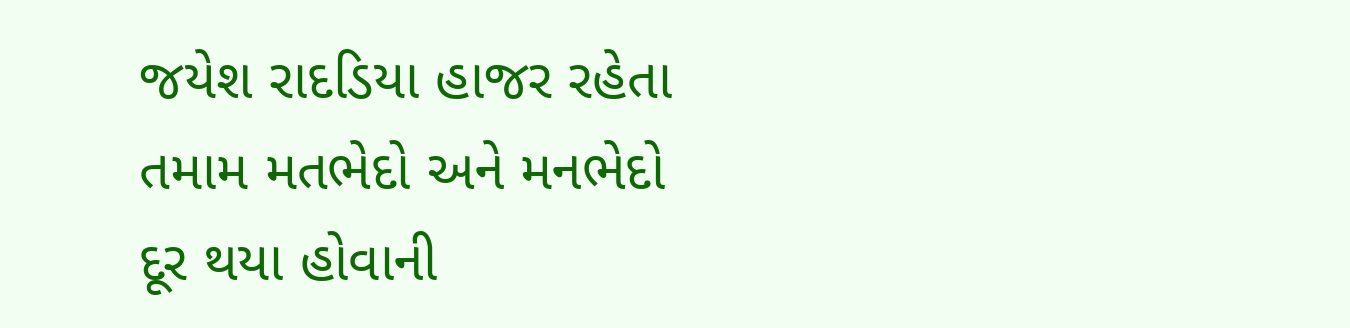જયેશ રાદડિયા હાજર રહેતા તમામ મતભેદો અને મનભેદો દૂર થયા હોવાની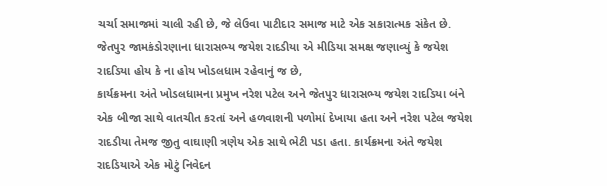ચર્ચા સમાજમાં ચાલી રહી છે, જે લેઉવા પાટીદાર સમાજ માટે એક સકારાત્મક સંકેત છે. જેતપુર જામકંડોરણાના ધારાસભ્ય જયેશ રાદડીયા એ મીડિયા સમક્ષ જણાવ્યું કે જયેશ રાદડિયા હોય કે ના હોય ખોડલધામ રહેવાનું જ છે,
કાર્યક્રમના અંતે ખોડલધામના પ્રમુખ નરેશ પટેલ અને જેતપુર ધારાસભ્ય જયેશ રાદડિયા બંને એક બીજા સાથે વાતચીત કરતાં અને હળવાશની પળોમાં દેખાયા હતા અને નરેશ પટેલ જયેશ રાદડીયા તેમજ જીતુ વાઘાણી ત્રણેય એક સાથે ભેટી પડા હતા. કાર્યક્રમના અંતે જયેશ રાદડિયાએ એક મોટું નિવેદન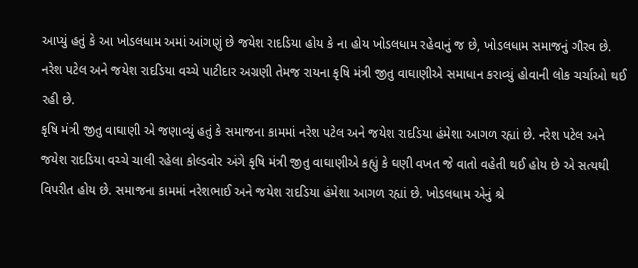આપ્યું હતું કે આ ખોડલધામ અમાં આંગણું છે જયેશ રાદડિયા હોય કે ના હોય ખોડલધામ રહેવાનું જ છે, ખોડલધામ સમાજનું ગૌરવ છે. નરેશ પટેલ અને જયેશ રાદડિયા વચ્ચે પાટીદાર અગ્રણી તેમજ રાયના કૃષિ મંત્રી જીતુ વાઘાણીએ સમાધાન કરાવ્યું હોવાની લોક ચર્ચાઓ થઈ રહી છે.
કૃષિ મંત્રી જીતુ વાઘાણી એ જણાવ્યું હતું કે સમાજના કામમાં નરેશ પટેલ અને જયેશ રાદડિયા હંમેશા આગળ રહ્યાં છે. નરેશ પટેલ અને જયેશ રાદડિયા વચ્ચે ચાલી રહેલા કોલ્ડવોર અંગે કૃષિ મંત્રી જીતુ વાઘાણીએ કહ્યું કે ઘણી વખત જે વાતો વહેતી થઈ હોય છે એ સત્યથી વિપરીત હોય છે. સમાજના કામમાં નરેશભાઈ અને જયેશ રાદડિયા હંમેશા આગળ રહ્યાં છે. ખોડલધામ એનું શ્રે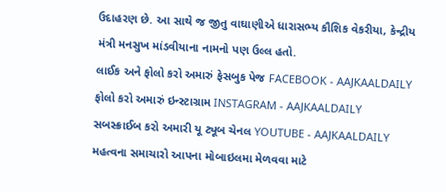ઉદાહરણ છે. આ સાથે જ જીતુ વાઘાણીએ ધારાસભ્ય કૌશિક વેકરીયા, કેન્દ્રીય મંત્રી મનસુખ માંડવીયાના નામનો પણ ઉલ્લ હતો.
લાઈક અને ફોલો કરો અમારું ફેસબુક પેજ FACEBOOK - AAJKAALDAILY
ફોલો કરો અમારું ઇન્સ્ટાગ્રામ INSTAGRAM - AAJKAALDAILY
સબસ્ક્રાઈબ કરો અમારી યૂ ટ્યૂબ ચેનલ YOUTUBE - AAJKAALDAILY
મહત્વના સમાચારો આપના મોબાઇલમા મેળવવા માટે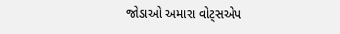જોડાઓ અમારા વોટ્સએપ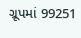ગ્રૂપમાં 99251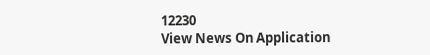12230
View News On Application